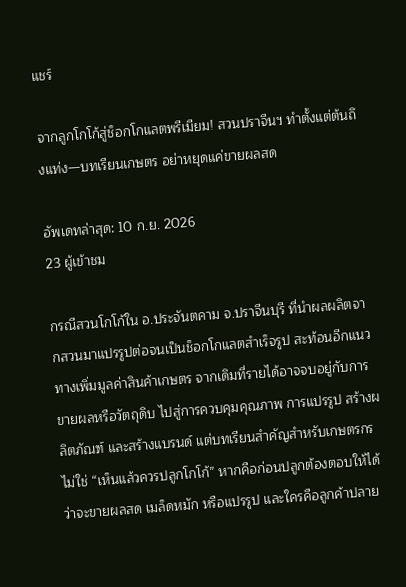แชร์

จากลูกโกโก้สู่ช็อกโกแลตพรีเมียม! สวนปราจีนฯ ทำตั้งแต่ต้นถึงแท่ง—บทเรียนเกษตร อย่าหยุดแค่ขายผลสด

อัพเดทล่าสุด: 10 ก.ย. 2026
23 ผู้เข้าชม

กรณีสวนโกโก้ใน อ.ประจันตคาม จ.ปราจีนบุรี ที่นำผลผลิตจากสวนมาแปรรูปต่อจนเป็นช็อกโกแลตสำเร็จรูป สะท้อนอีกแนวทางเพิ่มมูลค่าสินค้าเกษตร จากเดิมที่รายได้อาจจบอยู่กับการขายผลหรือวัตถุดิบ ไปสู่การควบคุมคุณภาพ การแปรรูป สร้างผลิตภัณฑ์ และสร้างแบรนด์ แต่บทเรียนสำคัญสำหรับเกษตรกรไม่ใช่ “เห็นแล้วควรปลูกโกโก้” หากคือก่อนปลูกต้องตอบให้ได้ว่าจะขายผลสด เมล็ดหมัก หรือแปรรูป และใครคือลูกค้าปลาย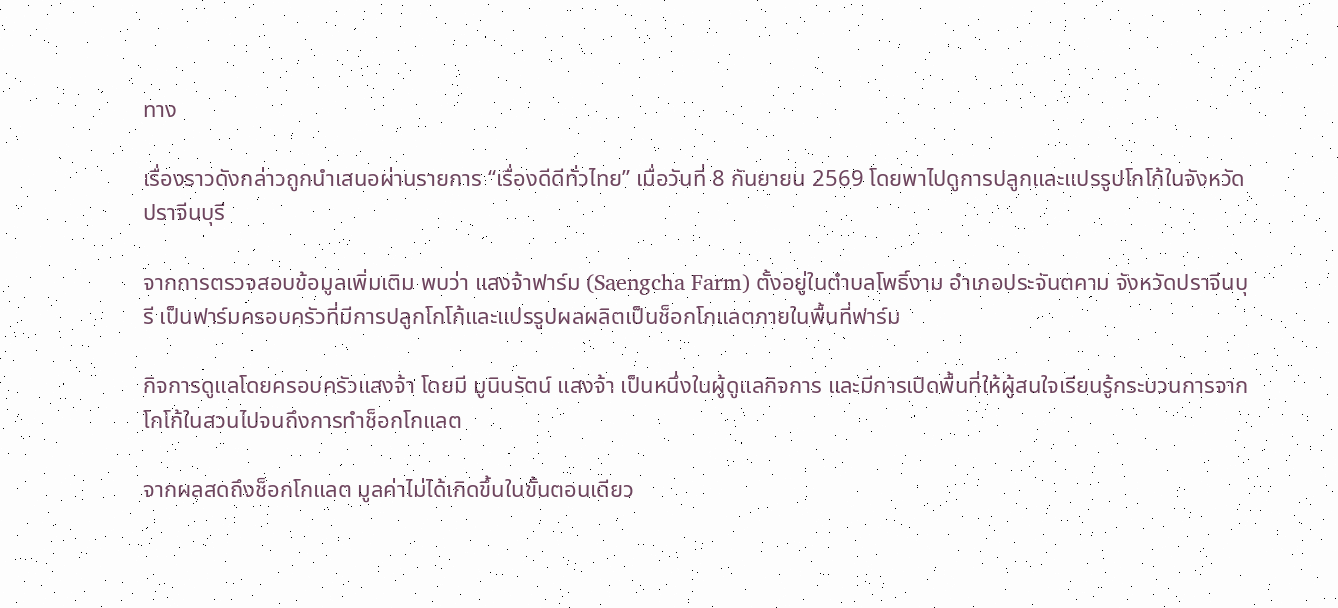ทาง

เรื่องราวดังกล่าวถูกนำเสนอผ่านรายการ “เรื่องดีดีทั่วไทย” เมื่อวันที่ 8 กันยายน 2569 โดยพาไปดูการปลูกและแปรรูปโกโก้ในจังหวัดปราจีนบุรี

จากการตรวจสอบข้อมูลเพิ่มเติม พบว่า แสงจ้าฟาร์ม (Saengcha Farm) ตั้งอยู่ในตำบลโพธิ์งาม อำเภอประจันตคาม จังหวัดปราจีนบุรี เป็นฟาร์มครอบครัวที่มีการปลูกโกโก้และแปรรูปผลผลิตเป็นช็อกโกแลตภายในพื้นที่ฟาร์ม

กิจการดูแลโดยครอบครัวแสงจ้า โดยมี มูนินรัตน์ แสงจ้า เป็นหนึ่งในผู้ดูแลกิจการ และมีการเปิดพื้นที่ให้ผู้สนใจเรียนรู้กระบวนการจากโกโก้ในสวนไปจนถึงการทำช็อกโกแลต

จากผลสดถึงช็อกโกแลต มูลค่าไม่ได้เกิดขึ้นในขั้นตอนเดียว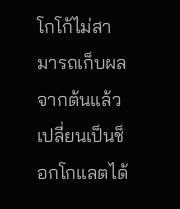โกโก้ไม่สามารถเก็บผลจากต้นแล้วเปลี่ยนเป็นช็อกโกแลตได้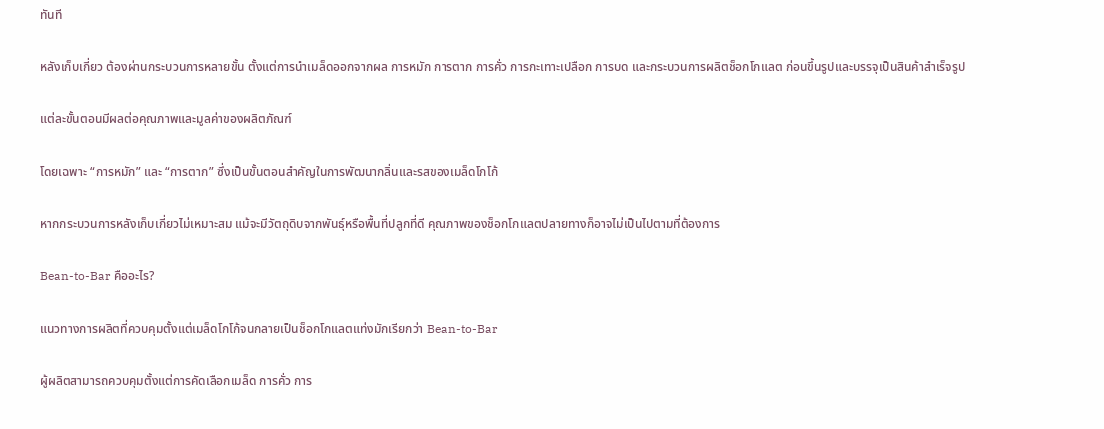ทันที

หลังเก็บเกี่ยว ต้องผ่านกระบวนการหลายขั้น ตั้งแต่การนำเมล็ดออกจากผล การหมัก การตาก การคั่ว การกะเทาะเปลือก การบด และกระบวนการผลิตช็อกโกแลต ก่อนขึ้นรูปและบรรจุเป็นสินค้าสำเร็จรูป

แต่ละขั้นตอนมีผลต่อคุณภาพและมูลค่าของผลิตภัณฑ์

โดยเฉพาะ “การหมัก” และ “การตาก” ซึ่งเป็นขั้นตอนสำคัญในการพัฒนากลิ่นและรสของเมล็ดโกโก้

หากกระบวนการหลังเก็บเกี่ยวไม่เหมาะสม แม้จะมีวัตถุดิบจากพันธุ์หรือพื้นที่ปลูกที่ดี คุณภาพของช็อกโกแลตปลายทางก็อาจไม่เป็นไปตามที่ต้องการ

Bean-to-Bar คืออะไร?

แนวทางการผลิตที่ควบคุมตั้งแต่เมล็ดโกโก้จนกลายเป็นช็อกโกแลตแท่งมักเรียกว่า Bean-to-Bar

ผู้ผลิตสามารถควบคุมตั้งแต่การคัดเลือกเมล็ด การคั่ว การ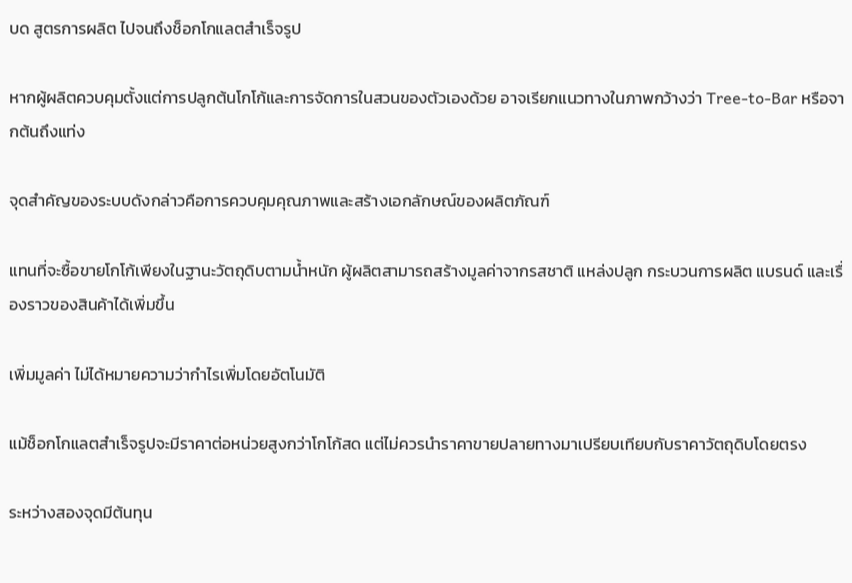บด สูตรการผลิต ไปจนถึงช็อกโกแลตสำเร็จรูป

หากผู้ผลิตควบคุมตั้งแต่การปลูกต้นโกโก้และการจัดการในสวนของตัวเองด้วย อาจเรียกแนวทางในภาพกว้างว่า Tree-to-Bar หรือจากต้นถึงแท่ง

จุดสำคัญของระบบดังกล่าวคือการควบคุมคุณภาพและสร้างเอกลักษณ์ของผลิตภัณฑ์

แทนที่จะซื้อขายโกโก้เพียงในฐานะวัตถุดิบตามน้ำหนัก ผู้ผลิตสามารถสร้างมูลค่าจากรสชาติ แหล่งปลูก กระบวนการผลิต แบรนด์ และเรื่องราวของสินค้าได้เพิ่มขึ้น

เพิ่มมูลค่า ไม่ได้หมายความว่ากำไรเพิ่มโดยอัตโนมัติ

แม้ช็อกโกแลตสำเร็จรูปจะมีราคาต่อหน่วยสูงกว่าโกโก้สด แต่ไม่ควรนำราคาขายปลายทางมาเปรียบเทียบกับราคาวัตถุดิบโดยตรง

ระหว่างสองจุดมีต้นทุน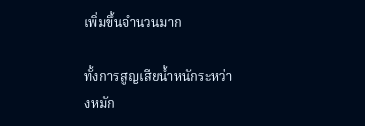เพิ่มขึ้นจำนวนมาก

ทั้งการสูญเสียน้ำหนักระหว่างหมัก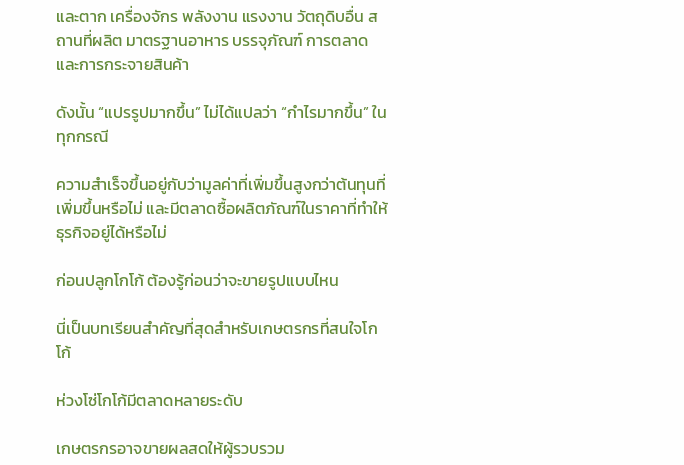และตาก เครื่องจักร พลังงาน แรงงาน วัตถุดิบอื่น สถานที่ผลิต มาตรฐานอาหาร บรรจุภัณฑ์ การตลาด และการกระจายสินค้า

ดังนั้น “แปรรูปมากขึ้น” ไม่ได้แปลว่า “กำไรมากขึ้น” ในทุกกรณี

ความสำเร็จขึ้นอยู่กับว่ามูลค่าที่เพิ่มขึ้นสูงกว่าต้นทุนที่เพิ่มขึ้นหรือไม่ และมีตลาดซื้อผลิตภัณฑ์ในราคาที่ทำให้ธุรกิจอยู่ได้หรือไม่

ก่อนปลูกโกโก้ ต้องรู้ก่อนว่าจะขายรูปแบบไหน

นี่เป็นบทเรียนสำคัญที่สุดสำหรับเกษตรกรที่สนใจโกโก้

ห่วงโซ่โกโก้มีตลาดหลายระดับ

เกษตรกรอาจขายผลสดให้ผู้รวบรวม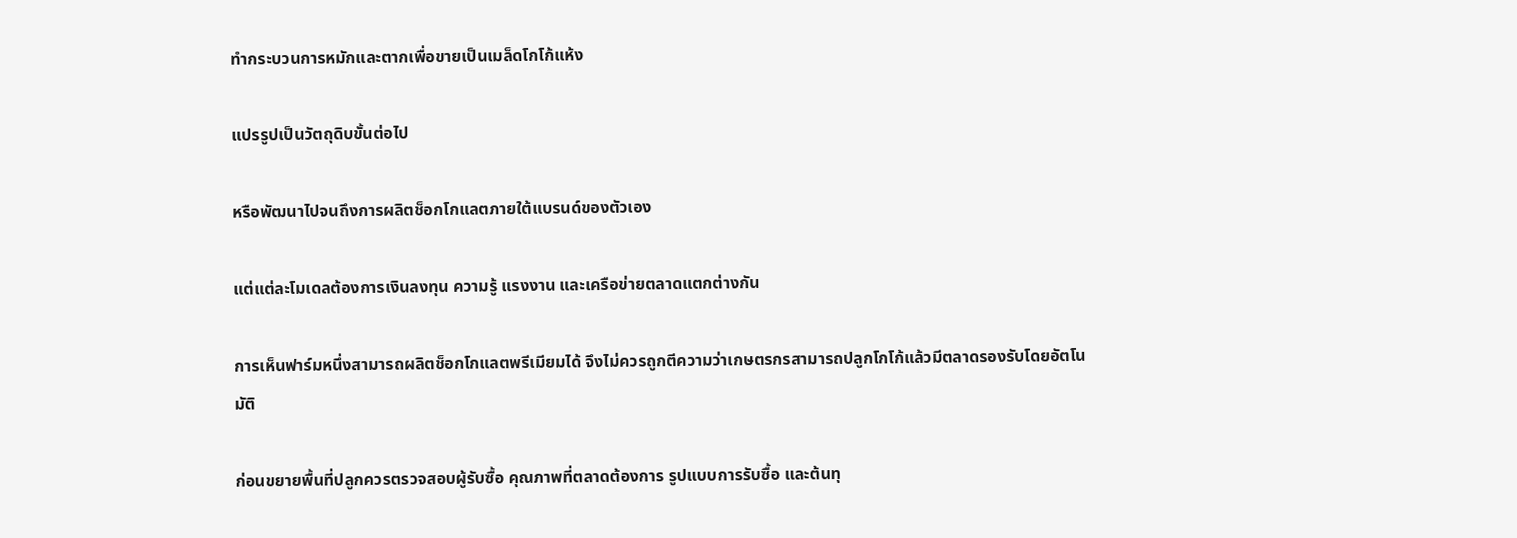ทำกระบวนการหมักและตากเพื่อขายเป็นเมล็ดโกโก้แห้ง

แปรรูปเป็นวัตถุดิบขั้นต่อไป

หรือพัฒนาไปจนถึงการผลิตช็อกโกแลตภายใต้แบรนด์ของตัวเอง

แต่แต่ละโมเดลต้องการเงินลงทุน ความรู้ แรงงาน และเครือข่ายตลาดแตกต่างกัน

การเห็นฟาร์มหนึ่งสามารถผลิตช็อกโกแลตพรีเมียมได้ จึงไม่ควรถูกตีความว่าเกษตรกรสามารถปลูกโกโก้แล้วมีตลาดรองรับโดยอัตโนมัติ

ก่อนขยายพื้นที่ปลูกควรตรวจสอบผู้รับซื้อ คุณภาพที่ตลาดต้องการ รูปแบบการรับซื้อ และต้นทุ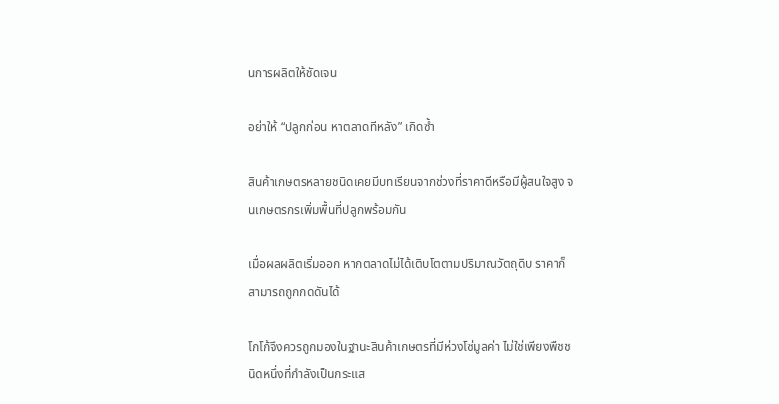นการผลิตให้ชัดเจน

อย่าให้ “ปลูกก่อน หาตลาดทีหลัง” เกิดซ้ำ

สินค้าเกษตรหลายชนิดเคยมีบทเรียนจากช่วงที่ราคาดีหรือมีผู้สนใจสูง จนเกษตรกรเพิ่มพื้นที่ปลูกพร้อมกัน

เมื่อผลผลิตเริ่มออก หากตลาดไม่ได้เติบโตตามปริมาณวัตถุดิบ ราคาก็สามารถถูกกดดันได้

โกโก้จึงควรถูกมองในฐานะสินค้าเกษตรที่มีห่วงโซ่มูลค่า ไม่ใช่เพียงพืชชนิดหนึ่งที่กำลังเป็นกระแส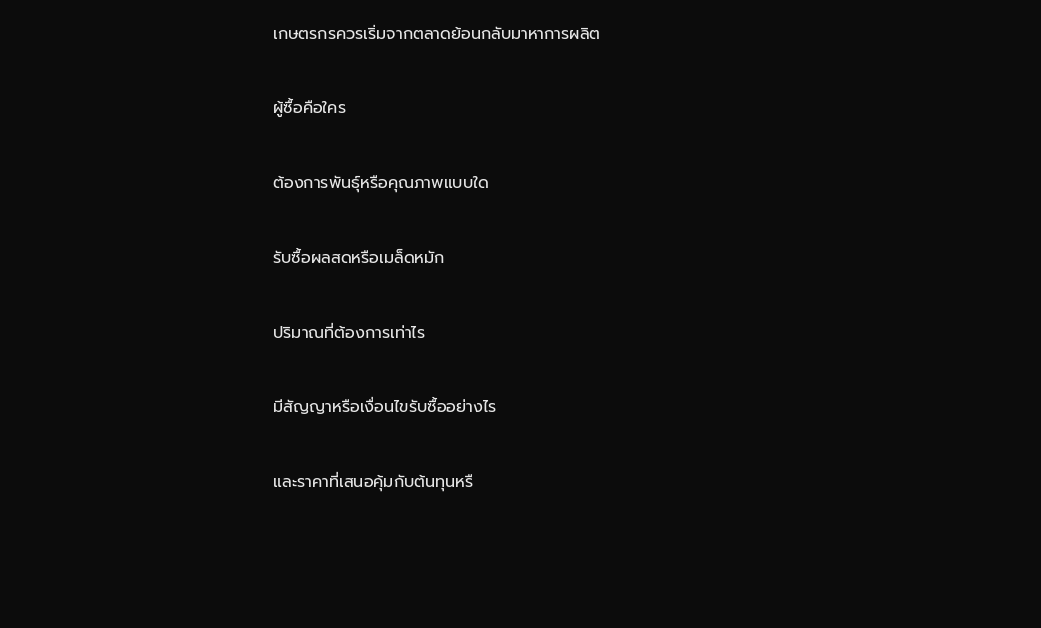เกษตรกรควรเริ่มจากตลาดย้อนกลับมาหาการผลิต

ผู้ซื้อคือใคร

ต้องการพันธุ์หรือคุณภาพแบบใด

รับซื้อผลสดหรือเมล็ดหมัก

ปริมาณที่ต้องการเท่าไร

มีสัญญาหรือเงื่อนไขรับซื้ออย่างไร

และราคาที่เสนอคุ้มกับต้นทุนหรื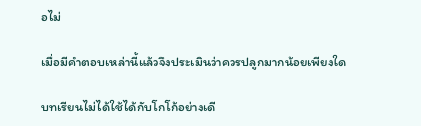อไม่

เมื่อมีคำตอบเหล่านี้แล้วจึงประเมินว่าควรปลูกมากน้อยเพียงใด

บทเรียนไม่ได้ใช้ได้กับโกโก้อย่างเดี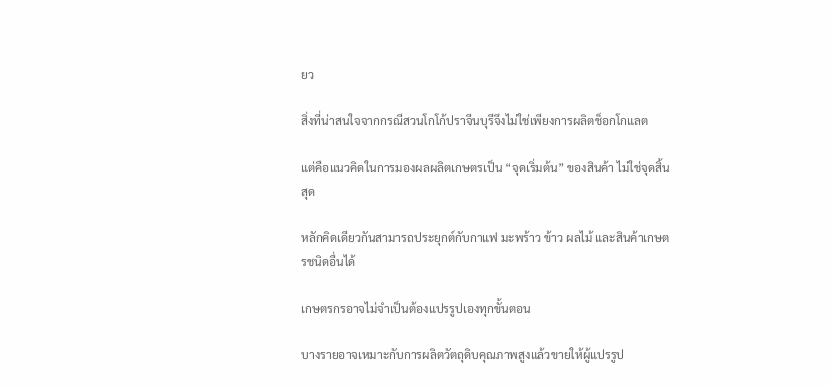ยว

สิ่งที่น่าสนใจจากกรณีสวนโกโก้ปราจีนบุรีจึงไม่ใช่เพียงการผลิตช็อกโกแลต

แต่คือแนวคิดในการมองผลผลิตเกษตรเป็น “จุดเริ่มต้น” ของสินค้า ไม่ใช่จุดสิ้นสุด

หลักคิดเดียวกันสามารถประยุกต์กับกาแฟ มะพร้าว ข้าว ผลไม้ และสินค้าเกษตรชนิดอื่นได้

เกษตรกรอาจไม่จำเป็นต้องแปรรูปเองทุกขั้นตอน

บางรายอาจเหมาะกับการผลิตวัตถุดิบคุณภาพสูงแล้วขายให้ผู้แปรรูป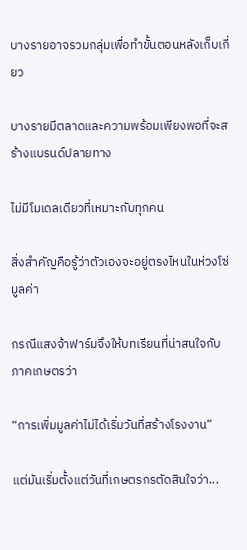บางรายอาจรวมกลุ่มเพื่อทำขั้นตอนหลังเก็บเกี่ยว

บางรายมีตลาดและความพร้อมเพียงพอที่จะสร้างแบรนด์ปลายทาง

ไม่มีโมเดลเดียวที่เหมาะกับทุกคน

สิ่งสำคัญคือรู้ว่าตัวเองจะอยู่ตรงไหนในห่วงโซ่มูลค่า

กรณีแสงจ้าฟาร์มจึงให้บทเรียนที่น่าสนใจกับภาคเกษตรว่า

“การเพิ่มมูลค่าไม่ได้เริ่มวันที่สร้างโรงงาน”

แต่มันเริ่มตั้งแต่วันที่เกษตรกรตัดสินใจว่า...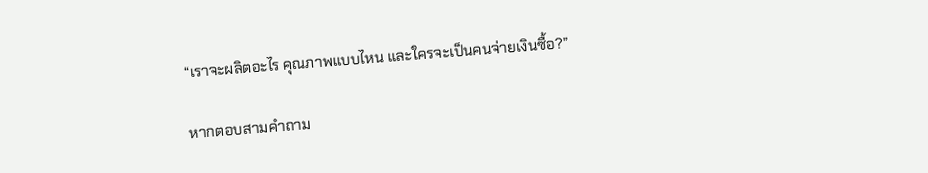“เราจะผลิตอะไร คุณภาพแบบไหน และใครจะเป็นคนจ่ายเงินซื้อ?”

หากตอบสามคำถาม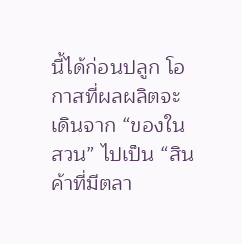นี้ได้ก่อนปลูก โอกาสที่ผลผลิตจะเดินจาก “ของในสวน” ไปเป็น “สินค้าที่มีตลา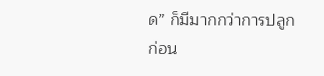ด” ก็มีมากกว่าการปลูกก่อน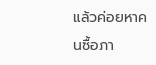แล้วค่อยหาคนซื้อภา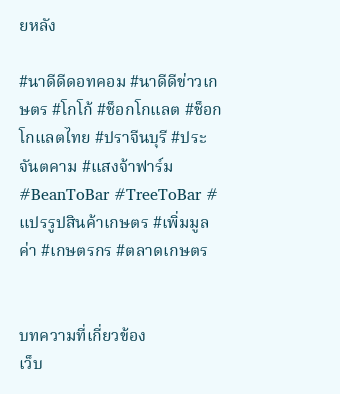ยหลัง

#นาดีดีดอทคอม #นาดีดีข่าวเกษตร #โกโก้ #ช็อกโกแลต #ช็อกโกแลตไทย #ปราจีนบุรี #ประจันตคาม #แสงจ้าฟาร์ม #BeanToBar #TreeToBar #แปรรูปสินค้าเกษตร #เพิ่มมูลค่า #เกษตรกร #ตลาดเกษตร


บทความที่เกี่ยวข้อง
เว็บ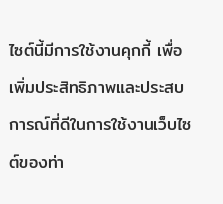ไซต์นี้มีการใช้งานคุกกี้ เพื่อเพิ่มประสิทธิภาพและประสบการณ์ที่ดีในการใช้งานเว็บไซต์ของท่า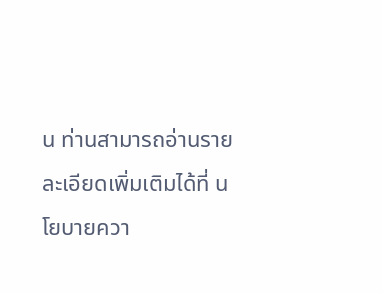น ท่านสามารถอ่านรายละเอียดเพิ่มเติมได้ที่ นโยบายควา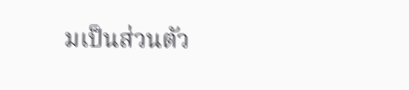มเป็นส่วนตัว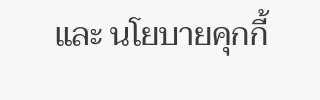และ นโยบายคุกกี้